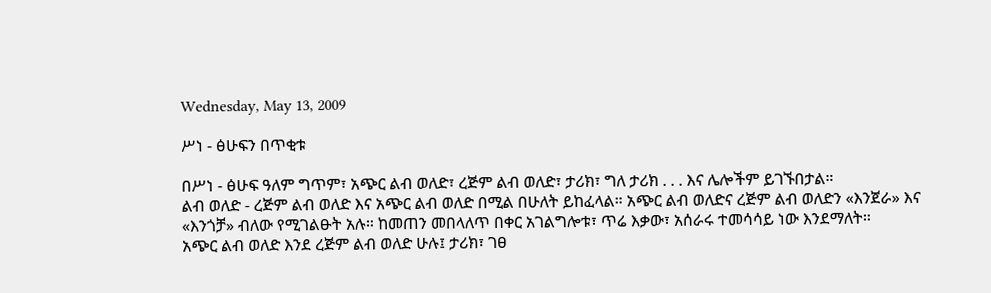Wednesday, May 13, 2009

ሥነ - ፅሁፍን በጥቂቱ

በሥነ - ፅሁፍ ዓለም ግጥም፣ አጭር ልብ ወለድ፣ ረጅም ልብ ወለድ፣ ታሪክ፣ ግለ ታሪክ . . . እና ሌሎችም ይገኙበታል።
ልብ ወለድ - ረጅም ልብ ወለድ እና አጭር ልብ ወለድ በሚል በሁለት ይከፈላል። አጭር ልብ ወለድና ረጅም ልብ ወለድን «እንጀራ» እና «እንጎቻ» ብለው የሚገልፁት አሉ። ከመጠን መበላለጥ በቀር አገልግሎቱ፣ ጥሬ እቃው፣ አሰራሩ ተመሳሳይ ነው እንደማለት።
አጭር ልብ ወለድ እንደ ረጅም ልብ ወለድ ሁሉ፤ ታሪክ፣ ገፀ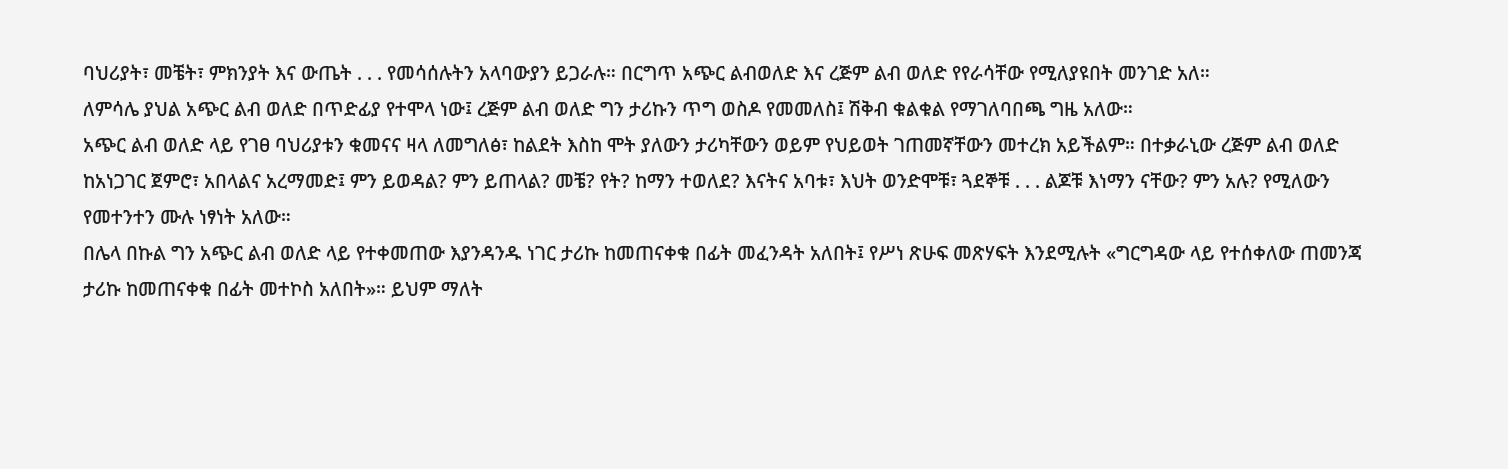ባህሪያት፣ መቼት፣ ምክንያት እና ውጤት . . . የመሳሰሉትን አላባውያን ይጋራሉ። በርግጥ አጭር ልብወለድ እና ረጅም ልብ ወለድ የየራሳቸው የሚለያዩበት መንገድ አለ።
ለምሳሌ ያህል አጭር ልብ ወለድ በጥድፊያ የተሞላ ነው፤ ረጅም ልብ ወለድ ግን ታሪኩን ጥግ ወስዶ የመመለስ፤ ሽቅብ ቁልቁል የማገለባበጫ ግዜ አለው።
አጭር ልብ ወለድ ላይ የገፀ ባህሪያቱን ቁመናና ዛላ ለመግለፅ፣ ከልደት እስከ ሞት ያለውን ታሪካቸውን ወይም የህይወት ገጠመኛቸውን መተረክ አይችልም። በተቃራኒው ረጅም ልብ ወለድ ከአነጋገር ጀምሮ፣ አበላልና አረማመድ፤ ምን ይወዳል? ምን ይጠላል? መቼ? የት? ከማን ተወለደ? እናትና አባቱ፣ እህት ወንድሞቹ፣ ጓደኞቹ . . . ልጆቹ እነማን ናቸው? ምን አሉ? የሚለውን የመተንተን ሙሉ ነፃነት አለው።
በሌላ በኩል ግን አጭር ልብ ወለድ ላይ የተቀመጠው እያንዳንዱ ነገር ታሪኩ ከመጠናቀቁ በፊት መፈንዳት አለበት፤ የሥነ ጽሁፍ መጽሃፍት እንደሚሉት «ግርግዳው ላይ የተሰቀለው ጠመንጃ ታሪኩ ከመጠናቀቁ በፊት መተኮስ አለበት»። ይህም ማለት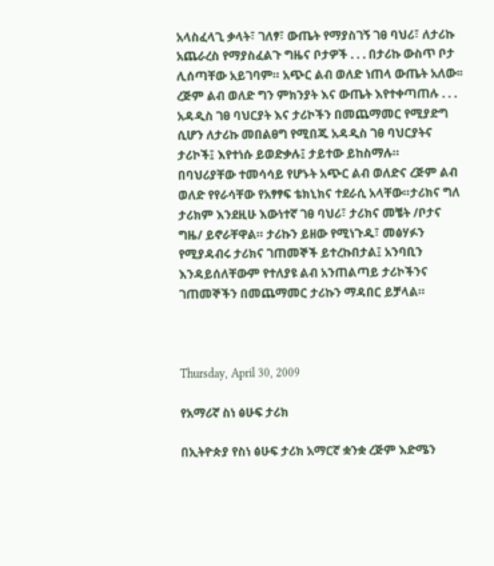አላስፈላጊ ቃላት፣ ገለፃ፣ ውጤት የማያስገኝ ገፀ ባህሪ፣ ለታሪኩ አጨራረስ የማያስፈልጉ ግዜና ቦታዎች . . . በታሪኩ ውስጥ ቦታ ሊሰጣቸው አይገባም። አጭር ልብ ወለድ ነጠላ ውጤት አለው፡፡
ረጅም ልብ ወለድ ግን ምክንያት እና ውጤት እየተቀጣጠሉ . . . አዳዲስ ገፀ ባህርያት እና ታሪኮችን በመጨማመር የሚያድግ ሲሆን ለታሪኩ መበልፀግ የሚበጁ አዳዲስ ገፀ ባህርያትና ታሪኮች፤ እየተነሱ ይወድቃሉ፤ ታይተው ይከስማሉ።
በባህሪያቸው ተመሳሳይ የሆኑት አጭር ልብ ወለድና ረጅም ልብ ወለድ የየራሳቸው የአፃፃፍ ቴክኒክና ተደራሲ አላቸው።ታሪክና ግለ ታሪክም እንደዚሁ እውነተኛ ገፀ ባህሪ፣ ታሪክና መቼት /ቦታና ግዜ/ ይኖራቸዋል። ታሪኩን ይዘው የሚነጉዱ፣ መፅሃፉን የሚያዳብሩ ታሪክና ገጠመኞች ይተረኩበታል፤ አንባቢን እንዳይሰለቸውም የተለያዩ ልብ አንጠልጣይ ታሪኮችንና ገጠመኞችን በመጨማመር ታሪኩን ማዳበር ይቻላል።



Thursday, April 30, 2009

የአማሪኛ ስነ ፅሁፍ ታሪክ

በኢትዮጵያ የስነ ፅሁፍ ታሪክ አማርኛ ቋንቋ ረጅም እድሜን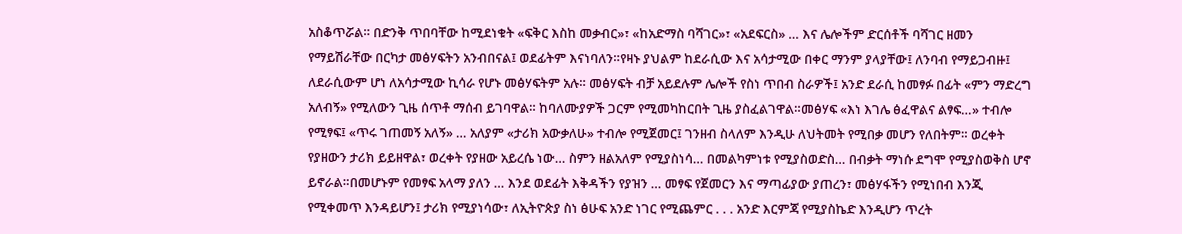አስቆጥሯል። በድንቅ ጥበባቸው ከሚደነቁት «ፍቅር እስከ መቃብር»፣ «ከአድማስ ባሻገር»፣ «አደፍርስ» … እና ሌሎችም ድርሰቶች ባሻገር ዘመን የማይሽራቸው በርካታ መፅሃፍትን አንብበናል፤ ወደፊትም እናነባለን።የዛኑ ያህልም ከደራሲው እና አሳታሚው በቀር ማንም ያላያቸው፤ ለንባብ የማይጋብዙ፤ ለደራሲውም ሆነ ለአሳታሚው ኪሳራ የሆኑ መፅሃፍትም አሉ። መፅሃፍት ብቻ አይደሉም ሌሎች የስነ ጥበብ ስራዎች፤ አንድ ደራሲ ከመፃፉ በፊት «ምን ማድረግ አለብኝ» የሚለውን ጊዜ ሰጥቶ ማሰብ ይገባዋል። ከባለሙያዎች ጋርም የሚመካከርበት ጊዜ ያስፈልገዋል።መፅሃፍ «እነ እገሌ ፅፈዋልና ልፃፍ…» ተብሎ የሚፃፍ፤ «ጥሩ ገጠመኝ አለኝ» … አለያም «ታሪክ አውቃለሁ» ተብሎ የሚጀመር፤ ገንዘብ ስላለም እንዲሁ ለህትመት የሚበቃ መሆን የለበትም። ወረቀት የያዘውን ታሪክ ይይዘዋል፣ ወረቀት የያዘው አይረሴ ነው… ስምን ዘልአለም የሚያስነሳ… በመልካምነቱ የሚያስወድስ… በብቃት ማነሱ ደግሞ የሚያስወቅስ ሆኖ ይኖራል።በመሆኑም የመፃፍ አላማ ያለን … እንደ ወደፊት እቅዳችን የያዝን … መፃፍ የጀመርን እና ማጣፊያው ያጠረን፣ መፅሃፋችን የሚነበብ እንጂ የሚቀመጥ እንዳይሆን፤ ታሪክ የሚያነሳው፣ ለኢትዮጵያ ስነ ፅሁፍ አንድ ነገር የሚጨምር . . . አንድ እርምጃ የሚያስኬድ እንዲሆን ጥረት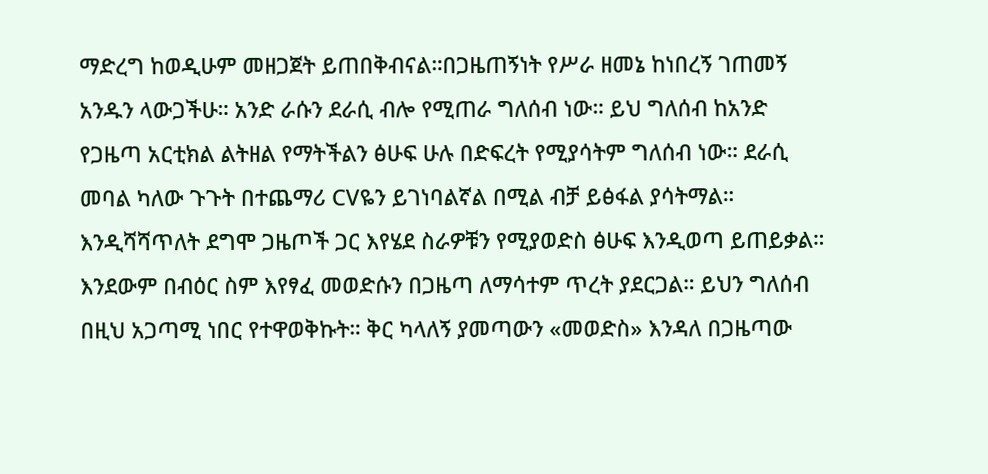ማድረግ ከወዲሁም መዘጋጀት ይጠበቅብናል።በጋዜጠኝነት የሥራ ዘመኔ ከነበረኝ ገጠመኝ አንዱን ላውጋችሁ። አንድ ራሱን ደራሲ ብሎ የሚጠራ ግለሰብ ነው። ይህ ግለሰብ ከአንድ የጋዜጣ አርቲክል ልትዘል የማትችልን ፅሁፍ ሁሉ በድፍረት የሚያሳትም ግለሰብ ነው። ደራሲ መባል ካለው ጉጉት በተጨማሪ CVዬን ይገነባልኛል በሚል ብቻ ይፅፋል ያሳትማል። እንዲሻሻጥለት ደግሞ ጋዜጦች ጋር እየሄደ ስራዎቹን የሚያወድስ ፅሁፍ እንዲወጣ ይጠይቃል። እንደውም በብዕር ስም እየፃፈ መወድሱን በጋዜጣ ለማሳተም ጥረት ያደርጋል። ይህን ግለሰብ በዚህ አጋጣሚ ነበር የተዋወቅኩት። ቅር ካላለኝ ያመጣውን «መወድስ» እንዳለ በጋዜጣው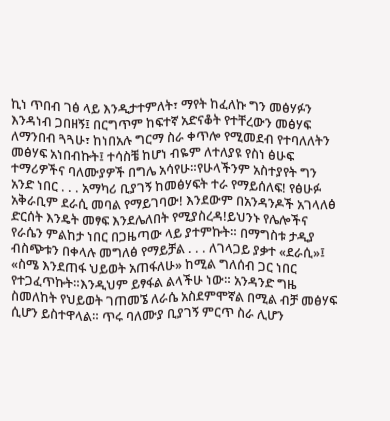ኪነ ጥበብ ገፅ ላይ እንዲታተምለት፣ ማየት ከፈለኩ ግን መፅሃፉን እንዳነብ ጋበዘኝ፤ በርግጥም ከፍተኛ አድናቆት የተቸረውን መፅሃፍ ለማንበብ ጓጓሁ፣ ከነበአሉ ግርማ ስራ ቀጥሎ የሚመደብ የተባለለትን መፅሃፍ አነበብኩት፤ ተሳስቼ ከሆነ ብዬም ለተለያዩ የስነ ፅሁፍ ተማሪዎችና ባለሙያዎች በግሌ አሳየሁ።የሁላችንም አስተያየት ግን አንድ ነበር . . . አማካሪ ቢያገኝ ከመፅሃፍት ተራ የማይሰለፍ! የፅሁፉ አቅራቢም ደራሲ መባል የማይገባው! እንደውም በአንዳንዶች አገላለፅ ድርሰት እንዴት መፃፍ እንደሌለበት የሚያስረዳ!ይህንኑ የሌሎችና የራሴን ምልከታ ነበር በጋዜጣው ላይ ያተምኩት። በማግስቱ ታዲያ ብስጭቱን በቀላሉ መግለፅ የማይቻል . . . ለገላጋይ ያቃተ «ደራሲ»፤ «ስሜ እንደጠፋ ህይወት አጠፋለሁ» ከሚል ግለሰብ ጋር ነበር የተጋፈጥኩት።እንዲህም ይፃፋል ልላችሁ ነው። አንዳንድ ግዜ ስመለከት የህይወት ገጠመኜ ለራሴ አስደምሞኛል በሚል ብቻ መፅሃፍ ሲሆን ይስተዋላል። ጥሩ ባለሙያ ቢያገኝ ምርጥ ስራ ሊሆን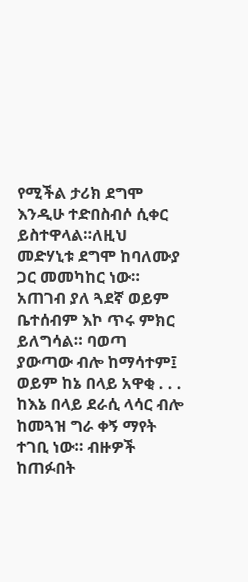የሚችል ታሪክ ደግሞ እንዲሁ ተድበስብሶ ሲቀር ይስተዋላል።ለዚህ መድሃኒቱ ደግሞ ከባለሙያ ጋር መመካከር ነው። አጠገብ ያለ ጓደኛ ወይም ቤተሰብም እኮ ጥሩ ምክር ይለግሳል። ባወጣ ያውጣው ብሎ ከማሳተም፤ ወይም ከኔ በላይ አዋቂ . . . ከእኔ በላይ ደራሲ ላሳር ብሎ ከመጓዝ ግራ ቀኝ ማየት ተገቢ ነው። ብዙዎች ከጠፉበት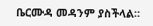ቤርሙዳ መዳንም ያስችላል።